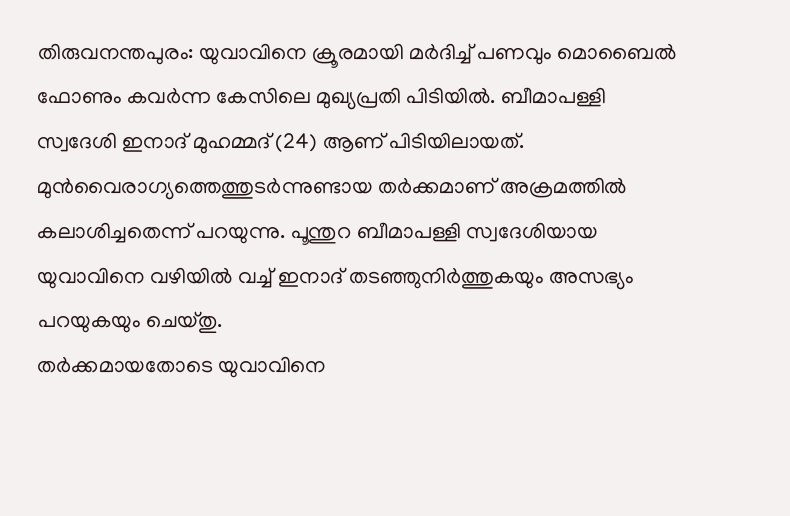തിരുവനന്തപുരം: യുവാവിനെ ക്രൂരമായി മർദിച്ച് പണവും മൊബൈൽ ഫോണും കവർന്ന കേസിലെ മുഖ്യപ്രതി പിടിയിൽ. ബീമാപള്ളി സ്വദേശി ഇനാദ് മുഹമ്മദ് (24) ആണ് പിടിയിലായത്.
മുൻവൈരാഗ്യത്തെത്തുടർന്നുണ്ടായ തർക്കമാണ് അക്രമത്തിൽ കലാശിച്ചതെന്ന് പറയുന്നു. പൂന്തുറ ബീമാപള്ളി സ്വദേശിയായ യുവാവിനെ വഴിയിൽ വച്ച് ഇനാദ് തടഞ്ഞുനിർത്തുകയും അസഭ്യം പറയുകയും ചെയ്തു.
തർക്കമായതോടെ യുവാവിനെ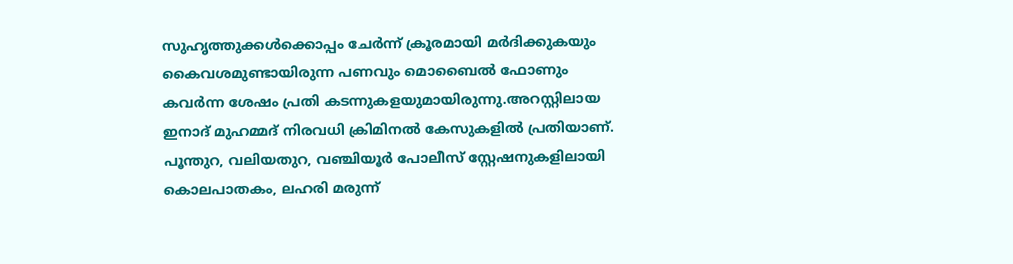സുഹൃത്തുക്കൾക്കൊപ്പം ചേർന്ന് ക്രൂരമായി മർദിക്കുകയും കൈവശമുണ്ടായിരുന്ന പണവും മൊബൈൽ ഫോണും കവർന്ന ശേഷം പ്രതി കടന്നുകളയുമായിരുന്നു.അറസ്റ്റിലായ ഇനാദ് മുഹമ്മദ് നിരവധി ക്രിമിനൽ കേസുകളിൽ പ്രതിയാണ്.
പൂന്തുറ, വലിയതുറ, വഞ്ചിയൂർ പോലീസ് സ്റ്റേഷനുകളിലായി കൊലപാതകം, ലഹരി മരുന്ന്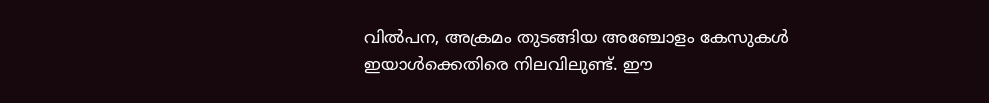വിൽപന, അക്രമം തുടങ്ങിയ അഞ്ചോളം കേസുകൾ ഇയാൾക്കെതിരെ നിലവിലുണ്ട്. ഈ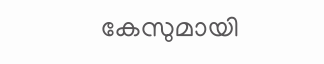കേസുമായി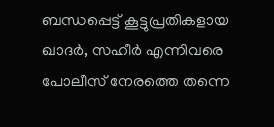ബന്ധപ്പെട്ട് കൂട്ടുപ്രതികളായ ഖാദർ, സഹീർ എന്നിവരെ പോലീസ് നേരത്തെ തന്നെ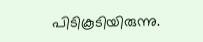പിടികൂടിയിരുന്നു.